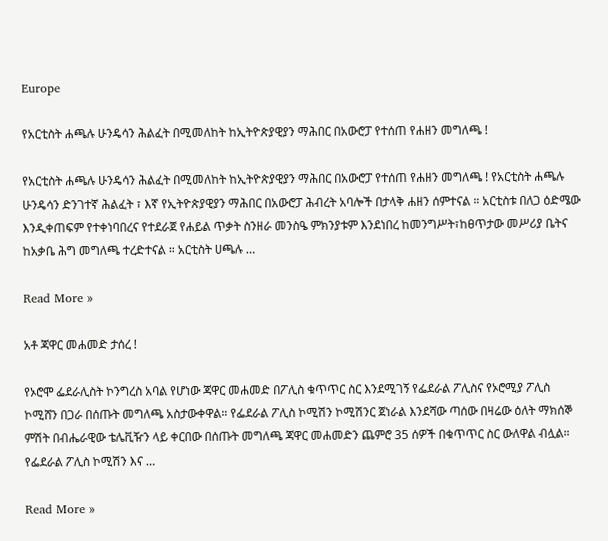Europe

የአርቲስት ሐጫሉ ሁንዴሳን ሕልፈት በሚመለከት ከኢትዮጵያዊያን ማሕበር በአውሮፓ የተሰጠ የሐዘን መግለጫ !

የአርቲስት ሐጫሉ ሁንዴሳን ሕልፈት በሚመለከት ከኢትዮጵያዊያን ማሕበር በአውሮፓ የተሰጠ የሐዘን መግለጫ ! የአርቲስት ሐጫሉ ሁንዴሳን ድንገተኛ ሕልፈት ፣ እኛ የኢትዮጵያዊያን ማሕበር በአውሮፓ ሕብረት አባሎች በታላቅ ሐዘን ሰምተናል ። አርቲስቱ በለጋ ዕድሜው እንዲቀጠፍም የተቀነባበረና የተደራጀ የሐይል ጥቃት ስንዘራ መንስዔ ምክንያቱም እንደነበረ ከመንግሥት፣ከፀጥታው መሥሪያ ቤትና ከአቃቤ ሕግ መግለጫ ተረድተናል ። አርቲስት ሀጫሉ …

Read More »

አቶ ጃዋር መሐመድ ታሰረ !

የኦሮሞ ፌደራሊስት ኮንግረስ አባል የሆነው ጃዋር መሐመድ በፖሊስ ቁጥጥር ስር እንደሚገኝ የፌደራል ፖሊስና የኦሮሚያ ፖሊስ ኮሚሸን በጋራ በሰጡት መግለጫ አስታውቀዋል። የፌደራል ፖሊስ ኮሚሽን ኮሚሽንር ጀነራል እንደሻው ጣሰው በዛሬው ዕለት ማክሰኞ ምሽት በብሔራዊው ቴሌቪዥን ላይ ቀርበው በሰጡት መግለጫ ጃዋር መሐመድን ጨምሮ 35 ሰዎች በቁጥጥር ስር ውለዋል ብሏል። የፌደራል ፖሊስ ኮሚሽን እና …

Read More »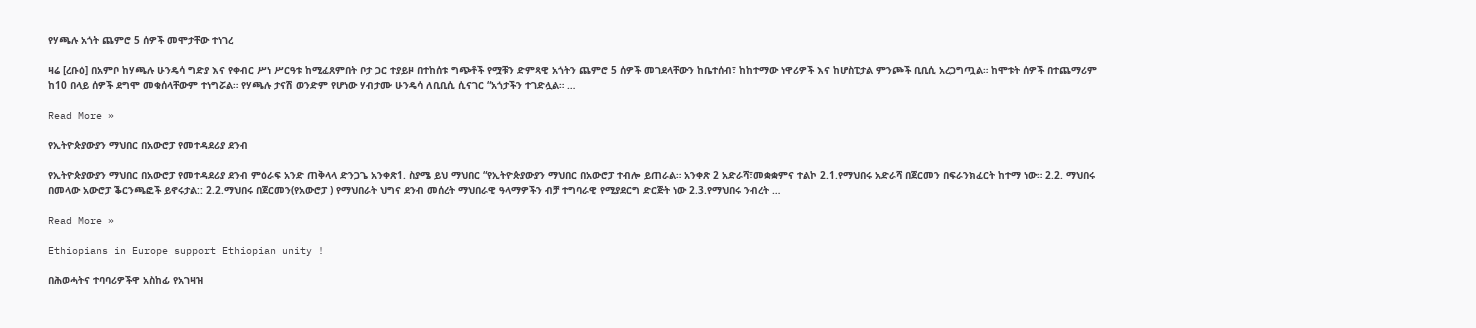የሃጫሉ አጎት ጨምሮ 5 ሰዎች መሞታቸው ተነገረ

ዛሬ [ረቡዕ] በአምቦ ከሃጫሉ ሁንዴሳ ግድያ እና የቀብር ሥነ ሥርዓቱ ከሚፈጸምበት ቦታ ጋር ተያይዞ በተከሰቱ ግጭቶች የሟቹን ድምጻዊ አጎትን ጨምሮ 5 ሰዎች መገደላቸውን ከቤተሰብ፣ ከከተማው ነዋሪዎች እና ከሆስፒታል ምንጮች ቢቢሲ አረጋግጧል። ከሞቱት ሰዎች በተጨማሪም ከ10 በላይ ሰዎች ደግሞ መቁሰላቸውም ተነግሯል። የሃጫሉ ታናሽ ወንድም የሆነው ሃብታሙ ሁንዴሳ ለቢቢሲ ሲናገር “አጎታችን ተገድሏል። …

Read More »

የኢትዮጵያውያን ማህበር በአውሮፓ የመተዳደሪያ ደንብ

የኢትዮጵያውያን ማህበር በአውሮፓ የመተዳደሪያ ደንብ ምዕራፍ አንድ ጠቅላላ ድንጋጌ አንቀጽ1. ስያሜ ይህ ማህበር “የኢትዮጵያውያን ማህበር በአውሮፓ ተብሎ ይጠራል። አንቀጽ 2 አድራሻ፣መቋቋምና ተልኮ 2.1.የማህበሩ አድራሻ በጀርመን በፍራንክፈርት ከተማ ነው። 2.2. ማህበሩ በመላው አውሮፓ ቕርንጫፎች ይኖሩታል:: 2.2.ማህበሩ በጀርመን(የአውሮፓ ) የማህበራት ህግና ደንብ መሰረት ማህበራዊ ዓላማዎችን ብቻ ተግባራዊ የሚያደርግ ድርጅት ነው 2.3.የማህበሩ ንብረት …

Read More »

Ethiopians in Europe support Ethiopian unity !

በሕወሓትና ተባባሪዎችዋ አስከፊ የአገዛዝ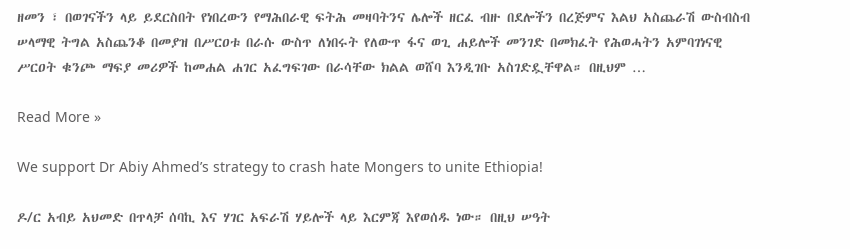ዘመን ፣ በወገናችን ላይ ይደርስበት የነበረውን የማሕበራዊ ፍትሕ መዛባትንና ሌሎች ዘርፈ ብዙ በደሎችን በረጅምና እልህ አስጨራሽ ውስብስብ ሠላማዊ ትግል አስጨንቆ በመያዝ በሥርዐቱ በራሱ ውስጥ ለነበሩት የለውጥ ፋና ወጊ ሐይሎች መንገድ በመክፈት የሕወሓትን አምባገነናዊ ሥርዐት ቁንጮ ማፍያ መሪዎች ከመሐል ሐገር አፈግፍገው በራሳቸው ክልል ወሸባ እንዲገቡ አስገድዷቸዋል። በዚህም …

Read More »

We support Dr Abiy Ahmed’s strategy to crash hate Mongers to unite Ethiopia!

ዶ/ር አብይ አህመድ በጥላቻ ሰባኪ እና ሃገር አፍራሽ ሃይሎች ላይ እርምጃ እየወሰዱ ነው። በዚህ ሠዓት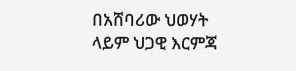በአሸባሪው ህወሃት ላይም ህጋዊ እርምጃ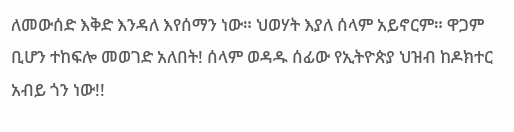ለመውሰድ እቅድ እንዳለ እየሰማን ነው። ህወሃት እያለ ሰላም አይኖርም። ዋጋም ቢሆን ተከፍሎ መወገድ አለበት! ሰላም ወዳዱ ሰፊው የኢትዮጵያ ህዝብ ከዶክተር አብይ ጎን ነው!!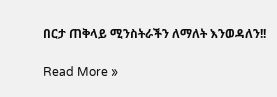በርታ ጠቅላይ ሚንስትራችን ለማለት እንወዳለን!!

Read More »